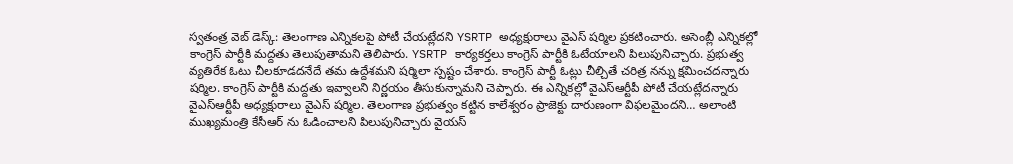స్వతంత్ర వెబ్ డెస్క్: తెలంగాణ ఎన్నికలపై పోటీ చేయట్లేదని YSRTP అధ్యక్షురాలు వైఎస్ షర్మిల ప్రకటించారు. అసెంబ్లీ ఎన్నికల్లో కాంగ్రెస్ పార్టీకి మద్దతు తెలుపుతామని తెలిపారు. YSRTP కార్యకర్తలు కాంగ్రెస్ పార్టీకి ఓటేయాలని పిలుపునిచ్చారు. ప్రభుత్వ వ్యతిరేక ఓటు చీలకూడదనేదే తమ ఉద్దేశమని షర్మిలా స్పష్టం చేశారు. కాంగ్రెస్ పార్టీ ఓట్లు చీల్చితే చరిత్ర నన్ను క్షమించదన్నారు షర్మిల. కాంగ్రెస్ పార్టీకి మద్దతు ఇవ్వాలని నిర్ణయం తీసుకున్నామని చెప్పారు. ఈ ఎన్నికల్లో వైఎస్ఆర్టీపీ పోటీ చేయట్లేదన్నారు వైఎస్ఆర్టీపీ అధ్యక్షురాలు వైఎస్ షర్మిల. తెలంగాణ ప్రభుత్వం కట్టిన కాలేశ్వరం ప్రాజెక్టు దారుణంగా విఫలమైందని… అలాంటి ముఖ్యమంత్రి కేసీఆర్ ను ఓడించాలని పిలుపునిచ్చారు వైయస్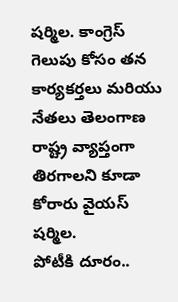షర్మిల. కాంగ్రెస్ గెలుపు కోసం తన కార్యకర్తలు మరియు నేతలు తెలంగాణ రాష్ట్ర వ్యాప్తంగా తిరగాలని కూడా కోరారు వైయస్ షర్మిల.
పోటీకి దూరం..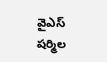వైఎస్ షర్మిల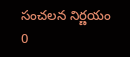సంచలన నిర్ణయం
0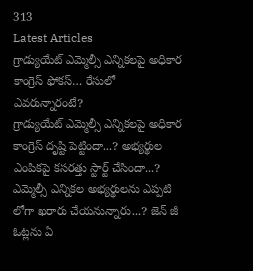313
Latest Articles
గ్రాడ్యుయేట్ ఎమ్మెల్సీ ఎన్నికలపై అధికార కాంగ్రెస్ ఫోకస్… రేసులో ఎవరున్నారంటే?
గ్రాడ్యుయేట్ ఎమ్మెల్సీ ఎన్నికలపై అధికార కాంగ్రెస్ దృష్టి పెట్టిందా...? అభ్యర్థుల ఎంపికపై కసరత్తు స్టార్ట్ చేసిందా...? ఎమ్మెల్సీ ఎన్నికల అభ్యర్థులను ఎప్పటి లోగా ఖరారు చేయనున్నారు...? జెన్ జీ ఓట్లను ఏ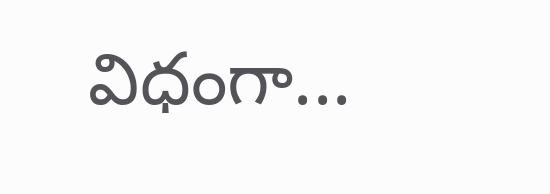విధంగా...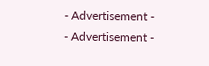- Advertisement -
- Advertisement -